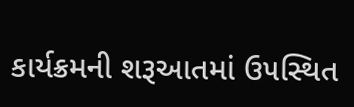કાર્યક્રમની શરૂઆતમાં ઉ૫સ્થિત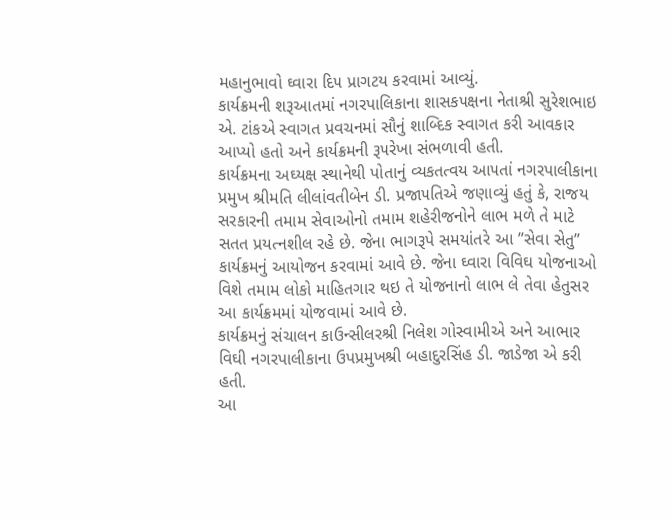મહાનુભાવો ઘ્વારા દિ૫ પ્રાગટય કરવામાં આવ્યું.
કાર્યક્રમની શરૂઆતમાં નગરપાલિકાના શાસક૫ક્ષના નેતાશ્રી સુરેશભાઇ એ. ટાંકએ સ્વાગત પ્રવચનમાં સૌનું શાબ્દિક સ્વાગત કરી આવકાર આપ્યો હતો અને કાર્યક્રમની રૂ૫રેખા સંભળાવી હતી.
કાર્યક્રમના અઘ્યક્ષ સ્થાનેથી પોતાનું વ્યકતત્વય આ૫તાં નગરપાલીકાના પ્રમુખ શ્રીમતિ લીલાંવતીબેન ડી. પ્રજા૫તિએ જણાવ્યું હતું કે, રાજય સરકારની તમામ સેવાઓનો તમામ શહેરીજનોને લાભ મળે તે માટે સતત પ્રયત્નશીલ રહે છે. જેના ભાગરૂપે સમયાંતરે આ ”સેવા સેતુ” કાર્યક્રમનું આયોજન કરવામાં આવે છે. જેના ઘ્વારા વિવિઘ યોજનાઓ વિશે તમામ લોકો માહિતગાર થઇ તે યોજનાનો લાભ લે તેવા હેતુસર આ કાર્યક્રમમાં યોજવામાં આવે છે.
કાર્યક્રમનું સંચાલન કાઉન્સીલરશ્રી નિલેશ ગોસ્વામીએ અને આભાર વિઘી નગરપાલીકાના ઉપપ્રમુખશ્રી બહાદુરસિંહ ડી. જાડેજા એ કરી હતી.
આ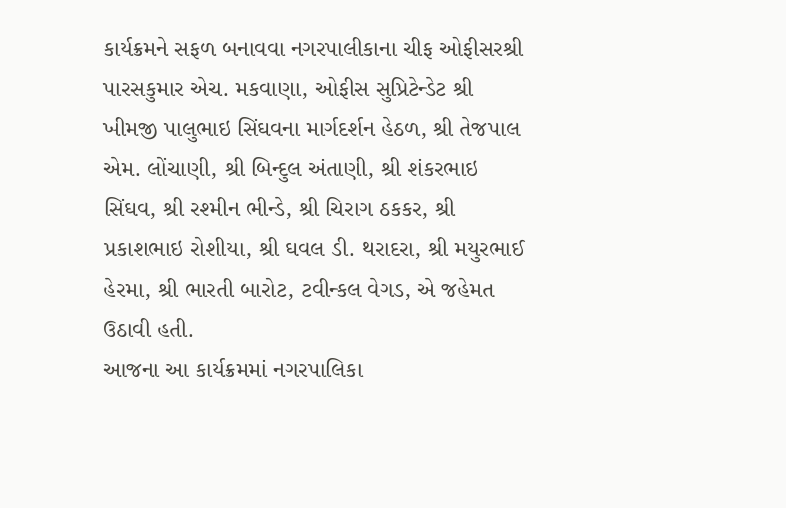કાર્યક્રમને સફળ બનાવવા નગરપાલીકાના ચીફ ઓફીસરશ્રી પારસકુમાર એચ. મકવાણા, ઓફીસ સુપ્રિટેન્ડેટ શ્રી ખીમજી પાલુભાઇ સિંઘવના માર્ગદર્શન હેઠળ, શ્રી તેજપાલ એમ. લોંચાણી, શ્રી બિન્દુલ અંતાણી, શ્રી શંકરભાઇ સિંઘવ, શ્રી રશ્મીન ભીન્ડે, શ્રી ચિરાગ ઠકકર, શ્રી પ્રકાશભાઇ રોશીયા, શ્રી ઘવલ ડી. થરાદરા, શ્રી મયુરભાઈ હેરમા, શ્રી ભારતી બારોટ, ટવીન્કલ વેગડ, એ જહેમત ઉઠાવી હતી.
આજના આ કાર્યક્રમમાં નગરપાલિકા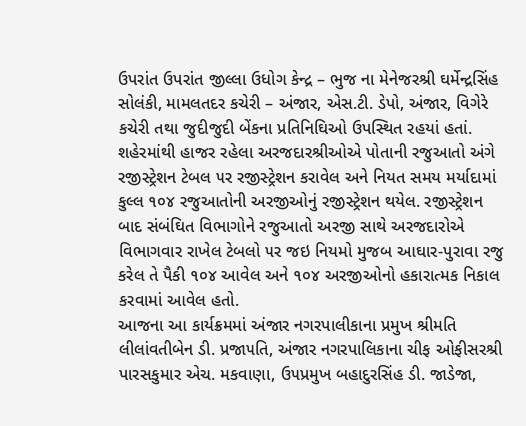ઉપરાંત ઉપરાંત જીલ્લા ઉધોગ કેન્દ્ર – ભુજ ના મેનેજરશ્રી ઘર્મેન્દ્રસિંહ સોલંકી, મામલતદર કચેરી – અંજાર, એસ.ટી. ડેપો, અંજાર, વિગેરે કચેરી તથા જુદીજુદી બેંકના પ્રતિનિઘિઓ ઉપસ્થિત રહયાં હતાં.
શહેરમાંથી હાજર રહેલા અરજદારશ્રીઓએ પોતાની રજુઆતો અંગે રજીસ્ટ્રેશન ટેબલ ૫ર રજીસ્ટ્રેશન કરાવેલ અને નિયત સમય મર્યાદામાં કુલ્લ ૧૦૪ રજુઆતોની અરજીઓનું રજીસ્ટ્રેશન થયેલ. રજીસ્ટ્રેશન બાદ સંબંઘિત વિભાગોને રજુઆતો અરજી સાથે અરજદારોએ વિભાગવાર રાખેલ ટેબલો ૫ર જઇ નિયમો મુજબ આઘાર-પુરાવા રજુ કરેલ તે પૈકી ૧૦૪ આવેલ અને ૧૦૪ અરજીઓનો હકારાત્મક નિકાલ કરવામાં આવેલ હતો.
આજના આ કાર્યક્રમમાં અંજાર નગરપાલીકાના પ્રમુખ શ્રીમતિ લીલાંવતીબેન ડી. પ્રજા૫તિ, અંજાર નગરપાલિકાના ચીફ ઓફીસરશ્રી પારસકુમાર એચ. મકવાણા, ઉ૫પ્રમુખ બહાદુરસિંહ ડી. જાડેજા,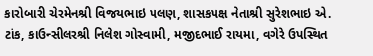કારોબારી ચેરમેનશ્રી વિજયભાઇ ૫લણ, શાસક૫ક્ષ નેતાશ્રી સુરેશભાઇ એ. ટાંક, કાઉન્સીલરશ્રી નિલેશ ગોસ્વામી, મજીદભાઈ રાયમા, વગેરે ઉપસ્થિત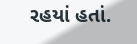રહયાં હતાં.